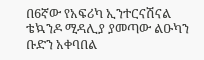በ6ኛው የአፍሪካ ኢንተርናሽናል ቴኳንዶ ሚዳሊያ ያመጣው ልዑካን ቡድን አቀባበል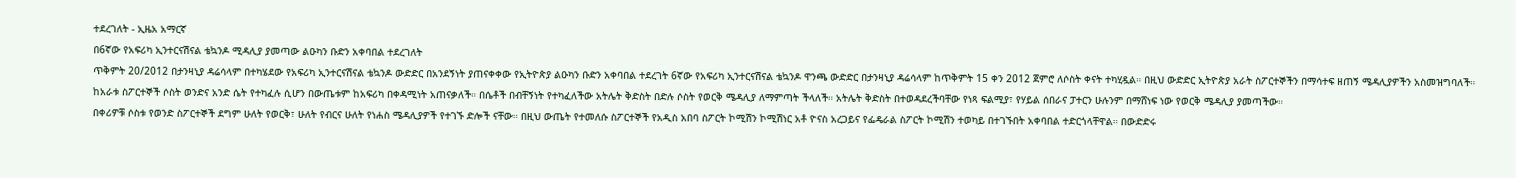ተደረገለት - ኢዜአ አማርኛ
በ6ኛው የአፍሪካ ኢንተርናሽናል ቴኳንዶ ሚዳሊያ ያመጣው ልዑካን ቡድን አቀባበል ተደረገለት
ጥቅምት 20/2012 በታንዛኒያ ዳሬሳላም በተካሄደው የአፍሪካ ኢንተርናሽናል ቴኳንዶ ውድድር በአንደኝነት ያጠናቀቀው የኢትዮጵያ ልዑካን ቡድን አቀባበል ተደረገት 6ኛው የአፍሪካ ኢንተርናሽናል ቴኳንዶ ዋንጫ ውድድር በታንዛኒያ ዳሬሳላም ከጥቅምት 15 ቀን 2012 ጀምሮ ለሶስት ቀናት ተካሂዷል። በዚህ ውድድር ኢትዮጵያ አራት ስፖርተኞችን በማሳተፍ ዘጠኝ ሜዳሊያዎችን አስመዝግባለች። ከአራቱ ስፖርተኞች ሶስት ወንድና አንድ ሴት የተካፈሉ ሲሆን በውጤቱም ከአፍሪካ በቀዳሚነት አጠናቃለች። በሴቶች በብቸኝነት የተካፈለችው አትሌት ቅድስት በድሉ ሶስት የወርቅ ሜዳሊያ ለማምጣት ችላለች። አትሌት ቅድስት በተወዳደረችባቸው የነጻ ፍልሚያ፣ የሃይል ሰበራና ፓተርን ሁሉንም በማሸነፍ ነው የወርቅ ሜዳሊያ ያመጣችው።
በቀሪዎቹ ሶስቱ የወንድ ስፖርተኞች ደግም ሁለት የወርቅ፣ ሁለት የብርና ሁለት የነሐስ ሜዳሊያዎች የተገኙ ድሎች ናቸው። በዚህ ውጤት የተመለሱ ስፖርተኞች የአዲስ አበባ ስፖርት ኮሚሽን ኮሚሽነር አቶ ዮናስ አረጋይና የፌዴራል ስፖርት ኮሚሽን ተወካይ በተገኙበት አቀባበል ተድርጎላቸዋል። በውድድሩ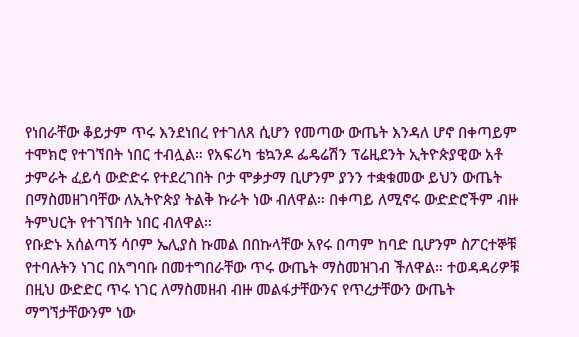የነበራቸው ቆይታም ጥሩ እንደነበረ የተገለጸ ሲሆን የመጣው ውጤት እንዳለ ሆኖ በቀጣይም ተሞክሮ የተገኘበት ነበር ተብሏል። የአፍሪካ ቴኳንዶ ፌዴሬሽን ፕሬዚደንት ኢትዮጵያዊው አቶ ታምራት ፈይሳ ውድድሩ የተደረገበት ቦታ ሞቃታማ ቢሆንም ያንን ተቋቁመው ይህን ውጤት በማስመዘገባቸው ለኢትዮጵያ ትልቅ ኩራት ነው ብለዋል። በቀጣይ ለሚኖሩ ውድድሮችም ብዙ ትምህርት የተገኘበት ነበር ብለዋል።
የቡድኑ አሰልጣኝ ሳቦም ኤሊያስ ኩመል በበኩላቸው አየሩ በጣም ከባድ ቢሆንም ስፖርተኞቹ የተባሉትን ነገር በአግባቡ በመተግበራቸው ጥሩ ውጤት ማስመዝገብ ችለዋል። ተወዳዳሪዎቹ በዚህ ውድድር ጥሩ ነገር ለማስመዘብ ብዙ መልፋታቸውንና የጥረታቸውን ውጤት ማግኘታቸውንም ነው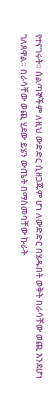የተናገሩት። ሰልጣኞችም ለዚህ ውድድር ሲዘጋጁም ሆነ ለውድድር በሄዱበት ወቅት በራሳቸው ወጪ እንደሆነ ገለጸዋል። በራሳቸው ወጪ ሂደው ይሄን ውጤት በማስመባቸው ኩራት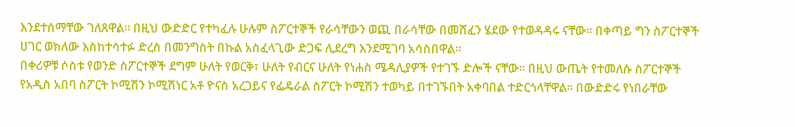እንደተሰማቸው ገለጸዋል። በዚህ ውድድር የተካፈሉ ሁሉም ስፖርተኞች የራሳቸውን ወጪ በራሳቸው በመሸፈን ሄደው የተወዳዳሩ ናቸው። በቀጣይ ግን ስፖርተኞች ሀገር ወክለው እስከተሳተፉ ድረስ በመንግስት በኩል አስፈላጊው ድጋፍ ሊደረግ እንደሚገባ አሳስበዋል።
በቀሪዎቹ ሶስቱ የወንድ ስፖርተኞች ደግም ሁለት የወርቅ፣ ሁለት የብርና ሁለት የነሐስ ሜዳሊያዎች የተገኙ ድሎች ናቸው። በዚህ ውጤት የተመለሱ ስፖርተኞች የአዲስ አበባ ስፖርት ኮሚሽን ኮሚሽነር አቶ ዮናስ አረጋይና የፌዴራል ስፖርት ኮሚሽን ተወካይ በተገኙበት አቀባበል ተድርጎላቸዋል። በውድድሩ የነበራቸው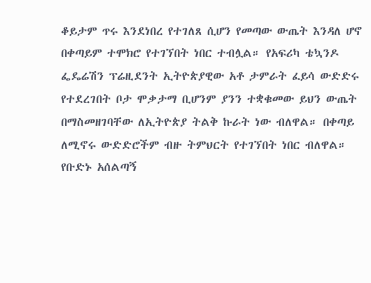ቆይታም ጥሩ እንደነበረ የተገለጸ ሲሆን የመጣው ውጤት እንዳለ ሆኖ በቀጣይም ተሞክሮ የተገኘበት ነበር ተብሏል። የአፍሪካ ቴኳንዶ ፌዴሬሽን ፕሬዚደንት ኢትዮጵያዊው አቶ ታምራት ፈይሳ ውድድሩ የተደረገበት ቦታ ሞቃታማ ቢሆንም ያንን ተቋቁመው ይህን ውጤት በማስመዘገባቸው ለኢትዮጵያ ትልቅ ኩራት ነው ብለዋል። በቀጣይ ለሚኖሩ ውድድሮችም ብዙ ትምህርት የተገኘበት ነበር ብለዋል።
የቡድኑ አሰልጣኝ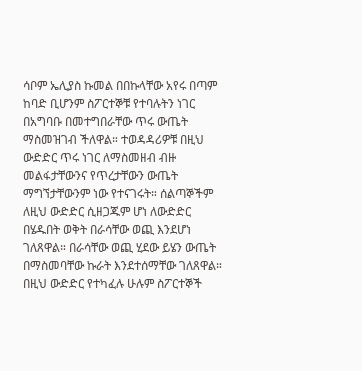ሳቦም ኤሊያስ ኩመል በበኩላቸው አየሩ በጣም ከባድ ቢሆንም ስፖርተኞቹ የተባሉትን ነገር በአግባቡ በመተግበራቸው ጥሩ ውጤት ማስመዝገብ ችለዋል። ተወዳዳሪዎቹ በዚህ ውድድር ጥሩ ነገር ለማስመዘብ ብዙ መልፋታቸውንና የጥረታቸውን ውጤት ማግኘታቸውንም ነው የተናገሩት። ሰልጣኞችም ለዚህ ውድድር ሲዘጋጁም ሆነ ለውድድር በሄዱበት ወቅት በራሳቸው ወጪ እንደሆነ ገለጸዋል። በራሳቸው ወጪ ሂደው ይሄን ውጤት በማስመባቸው ኩራት እንደተሰማቸው ገለጸዋል። በዚህ ውድድር የተካፈሉ ሁሉም ስፖርተኞች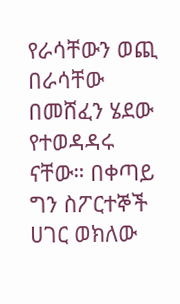የራሳቸውን ወጪ በራሳቸው በመሸፈን ሄደው የተወዳዳሩ ናቸው። በቀጣይ ግን ስፖርተኞች ሀገር ወክለው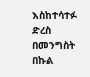እስከተሳተፉ ድረስ በመንግስት በኩል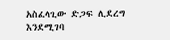አስፈላጊው ድጋፍ ሊደረግ እንደሚገባ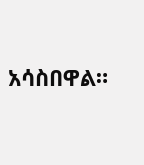አሳስበዋል።